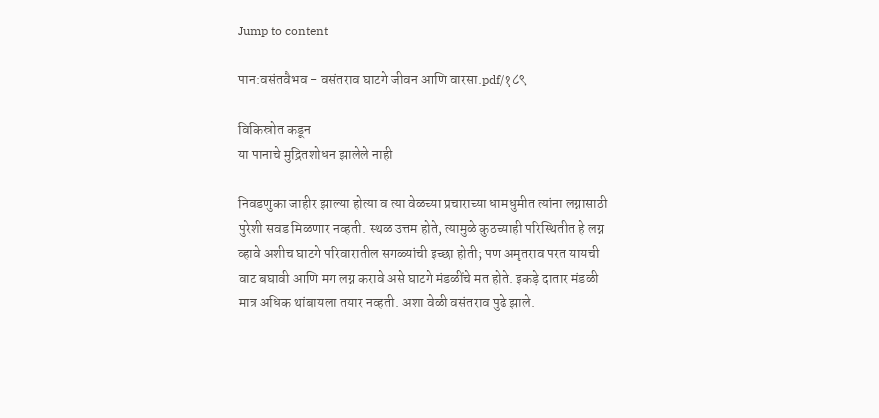Jump to content

पान:वसंतवैभव - वसंतराव घाटगे जीवन आणि वारसा.pdf/१८९

विकिस्रोत कडून
या पानाचे मुद्रितशोधन झालेले नाही

निवडणुका जाहीर झाल्या होत्या व त्या वेळच्या प्रचाराच्या धामधुमीत त्यांना लग्नासाठी पुरेशी सवड मिळणार नव्हती. स्थळ उत्तम होते, त्यामुळे कुठच्याही परिस्थितीत हे लग्न व्हावे अशीच घाटगे परिवारातील सगळ्यांची इच्छा होती; पण अमृतराव परत यायची वाट बघावी आणि मग लग्न करावे असे घाटगे मंडळींचे मत होते. इकड़े दातार मंडळी मात्र अधिक थांबायला तयार नव्हती. अशा वेळी वसंतराव पुढे झाले.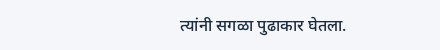त्यांनी सगळा पुढाकार घेतला.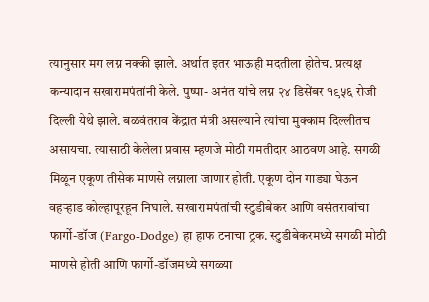त्यानुसार मग लग्न नक्की झाले. अर्थात इतर भाऊही मदतीला होतेच. प्रत्यक्ष कन्यादान सखारामपंतांनी केले. पुष्पा- अनंत यांचे लग्न २४ डिसेंबर १९५६ रोजी दिल्ली येथे झाले. बळवंतराव केंद्रात मंत्री असल्याने त्यांचा मुक्काम दिल्लीतच असायचा. त्यासाठी केलेला प्रवास म्हणजे मोठी गमतीदार आठवण आहे. सगळी मिळून एकूण तीसेक माणसे लग्नाला जाणार होती. एकूण दोन गाड्या घेऊन वहऱ्हाड कोल्हापूरहून निघाले. सखारामपंतांची स्टुडीबेकर आणि वसंतरावांचा फार्गो-डॉज (Fargo-Dodge) हा हाफ टनाचा ट्रक. स्टुडीबेकरमध्ये सगळी मोठी माणसे होती आणि फार्गो-डॉजमध्ये सगळ्या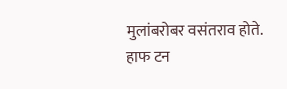मुलांबरोबर वसंतराव होते. हाफ टन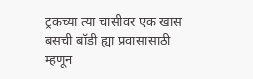ट्रकच्या त्या चासीवर एक खास बसची बॉडी ह्या प्रवासासाठी म्हणून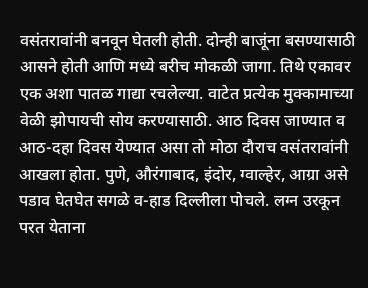वसंतरावांनी बनवून घेतली होती. दोन्ही बाजूंना बसण्यासाठी आसने होती आणि मध्ये बरीच मोकळी जागा. तिथे एकावर एक अशा पातळ गाद्या रचलेल्या. वाटेत प्रत्येक मुक्कामाच्या वेळी झोपायची सोय करण्यासाठी. आठ दिवस जाण्यात व आठ-दहा दिवस येण्यात असा तो मोठा दौराच वसंतरावांनी आखला होता. पुणे, औरंगाबाद, इंदोर, ग्वाल्हेर, आग्रा असे पडाव घेतघेत सगळे व-हाड दिल्लीला पोचले. लग्न उरकून परत येताना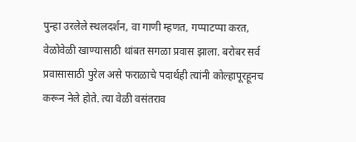पुन्हा उरलेले स्थलदर्शन, वा गाणी म्हणत, गप्पाटप्पा करत, वेळोवेळी खाण्यासाठी थांबत सगळा प्रवास झाला. बरोबर सर्व प्रवासासाठी पुरेल असे फराळाचे पदार्थही त्यांनी कोल्हापूरहूनच करून नेले होते. त्या वेळी वसंतराव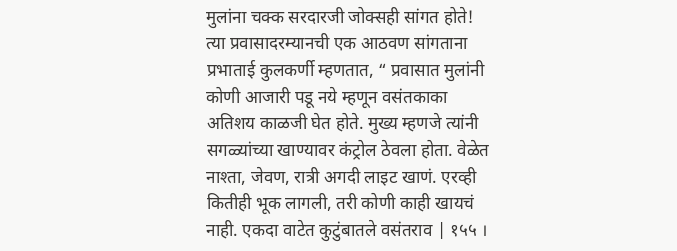मुलांना चक्क सरदारजी जोक्सही सांगत होते! त्या प्रवासादरम्यानची एक आठवण सांगताना प्रभाताई कुलकर्णी म्हणतात, “ प्रवासात मुलांनी कोणी आजारी पडू नये म्हणून वसंतकाका अतिशय काळजी घेत होते. मुख्य म्हणजे त्यांनी सगळ्यांच्या खाण्यावर कंट्रोल ठेवला होता. वेळेत नाश्ता, जेवण, रात्री अगदी लाइट खाणं. एरव्ही कितीही भूक लागली, तरी कोणी काही खायचं नाही. एकदा वाटेत कुटुंबातले वसंतराव | १५५ ।